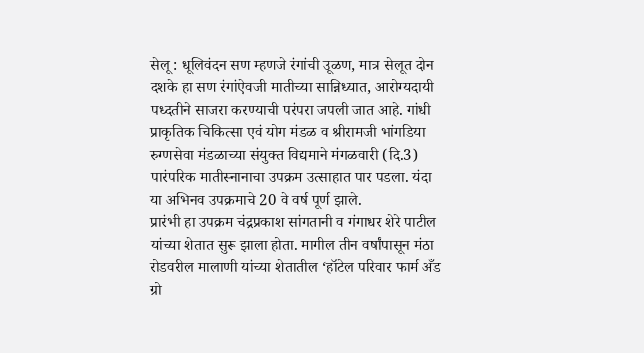सेलू : धूलिवंदन सण म्हणजे रंगांची उूळण, मात्र सेलूत दोन दशके हा सण रंगांऐवजी मातीच्या सान्निध्यात, आरोग्यदायी पध्दतीने साजरा करण्याची परंपरा जपली जात आहे. गांधी प्राकृतिक चिकित्सा एवं योग मंडळ व श्रीरामजी भांगडिया रुग्णसेवा मंडळाच्या संयुक्त विद्यमाने मंगळवारी (दि.3) पारंपरिक मातीस्नानाचा उपक्रम उत्साहात पार पडला. यंदा या अभिनव उपक्रमाचे 20 वे वर्ष पूर्ण झाले.
प्रारंभी हा उपक्रम चंद्रप्रकाश सांगतानी व गंगाधर शेरे पाटील यांच्या शेतात सुरू झाला होता. मागील तीन वर्षांपासून मंठा रोडवरील मालाणी यांच्या शेतातील ‘हॉटेल परिवार फार्म अँड ग्रो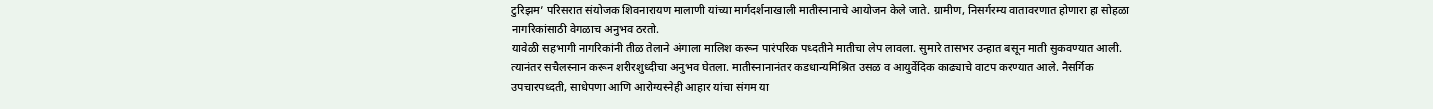टुरिझम’ परिसरात संयोजक शिवनारायण मालाणी यांच्या मार्गदर्शनाखाली मातीस्नानाचे आयोजन केले जाते. ग्रामीण, निसर्गरम्य वातावरणात होणारा हा सोहळा नागरिकांसाठी वेगळाच अनुभव ठरतो.
यावेळी सहभागी नागरिकांनी तीळ तेलाने अंगाला मालिश करून पारंपरिक पध्दतीने मातीचा लेप लावला. सुमारे तासभर उन्हात बसून माती सुकवण्यात आली. त्यानंतर सचैलस्नान करून शरीरशुध्दीचा अनुभव घेतला. मातीस्नानानंतर कडधान्यमिश्रित उसळ व आयुर्वेदिक काढ्याचे वाटप करण्यात आले. नैसर्गिक उपचारपध्दती, साधेपणा आणि आरोग्यस्नेही आहार यांचा संगम या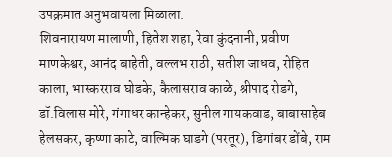उपक्रमात अनुभवायला मिळाला.
शिवनारायण मालाणी, हितेश शहा, रेवा कुंदनानी, प्रवीण माणकेश्वर, आनंद बाहेती, वल्लभ राठी, सतीश जाधव, रोहित काला, भास्करराव घोडके, कैलासराव काळे, श्रीपाद रोडगे, डॉ.विलास मोरे, गंगाधर कान्हेकर, सुनील गायकवाड, बाबासाहेब हेलसकर, कृष्णा काटे, वाल्मिक घाडगे (परतूर), डिगांबर डोंबे, राम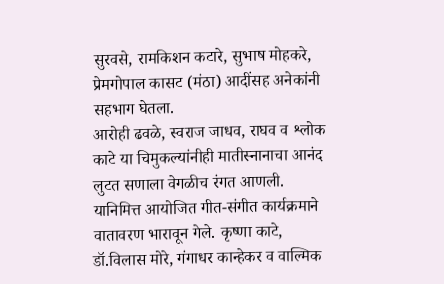सुरवसे, रामकिशन कटारे, सुभाष मोहकरे, प्रेमगोपाल कासट (मंठा) आदींसह अनेकांनी सहभाग घेतला.
आरोही ढवळे, स्वराज जाधव, राघव व श्लोक काटे या चिमुकल्यांनीही मातीस्नानाचा आनंद लुटत सणाला वेगळीच रंगत आणली. यानिमित्त आयोजित गीत-संगीत कार्यक्रमाने वातावरण भारावून गेले. कृष्णा काटे, डॉ.विलास मोरे, गंगाधर कान्हेकर व वाल्मिक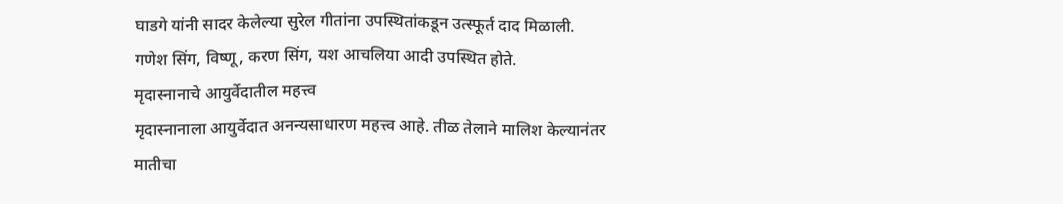घाडगे यांनी सादर केलेल्या सुरेल गीतांना उपस्थितांकडून उत्स्फूर्त दाद मिळाली. गणेश सिंग, विष्णू, करण सिंग, यश आचलिया आदी उपस्थित होते.
मृदास्नानाचे आयुर्वेदातील महत्त्व
मृदास्नानाला आयुर्वेदात अनन्यसाधारण महत्त्व आहे. तीळ तेलाने मालिश केल्यानंतर मातीचा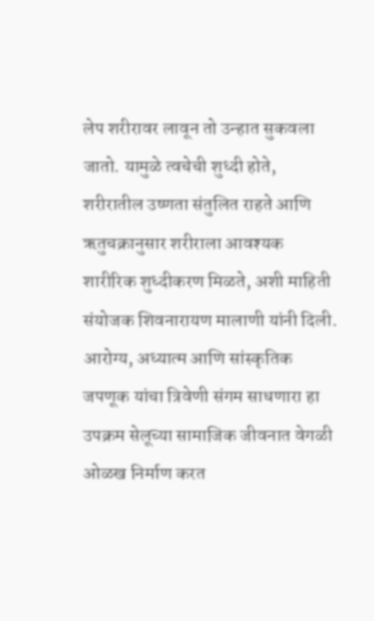लेप शरीरावर लावून तो उन्हात सुकवला जातो. यामुळे त्वचेची शुध्दी होते, शरीरातील उष्णता संतुलित राहते आणि ऋतुचक्रानुसार शरीराला आवश्यक शारीरिक शुध्दीकरण मिळते, अशी माहिती संयोजक शिवनारायण मालाणी यांनी दिली. आरोग्य, अध्यात्म आणि सांस्कृतिक जपणूक यांचा त्रिवेणी संगम साधणारा हा उपक्रम सेलूच्या सामाजिक जीवनात वेगळी ओळख निर्माण करत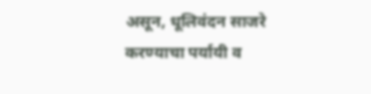असून, धूलिवंदन साजरे करण्याचा पर्यायी व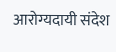आरोग्यदायी संदेश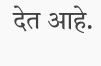देत आहे.